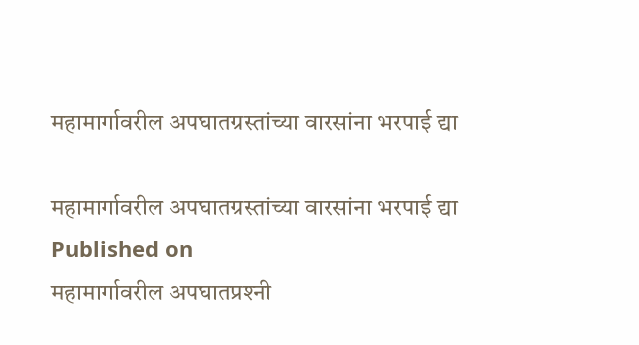महामार्गावरील अपघातग्रस्तांच्या वारसांना भरपाई द्या

महामार्गावरील अपघातग्रस्तांच्या वारसांना भरपाई द्या
Published on
महामार्गावरील अपघातप्रश्‍नी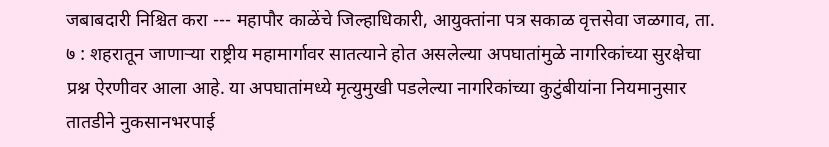जबाबदारी निश्चित करा --- महापौर काळेंचे जिल्हाधिकारी, आयुक्तांना पत्र सकाळ वृत्तसेवा जळगाव, ता. ७ : शहरातून जाणाऱ्या राष्ट्रीय महामार्गावर सातत्याने होत असलेल्या अपघातांमुळे नागरिकांच्या सुरक्षेचा प्रश्न ऐरणीवर आला आहे. या अपघातांमध्ये मृत्युमुखी पडलेल्या नागरिकांच्या कुटुंबीयांना नियमानुसार तातडीने नुकसानभरपाई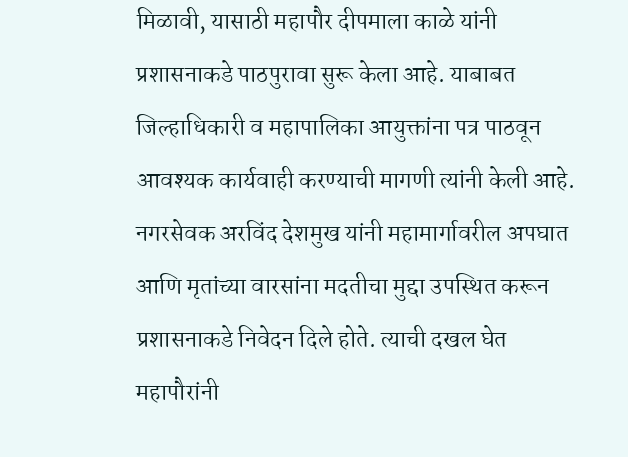मिळावी, यासाठी महापौर दीपमाला काळे यांनी प्रशासनाकडे पाठपुरावा सुरू केला आहे. याबाबत जिल्हाधिकारी व महापालिका आयुक्तांना पत्र पाठवून आवश्यक कार्यवाही करण्याची मागणी त्यांनी केली आहे. नगरसेवक अरविंद देशमुख यांनी महामार्गावरील अपघात आणि मृतांच्या वारसांना मदतीचा मुद्दा उपस्थित करून प्रशासनाकडे निवेदन दिले होते. त्याची दखल घेत महापौरांनी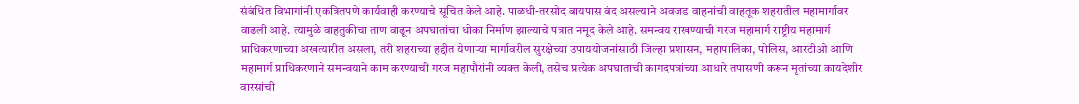संबंधित विभागांनी एकत्रितपणे कार्यवाही करण्याचे सूचित केले आहे. पाळधी-तरसोद बायपास बंद असल्याने अवजड वाहनांची वाहतूक शहरातील महामार्गावर वाढली आहे. त्यामुळे वाहतुकीचा ताण वाढून अपघातांचा धोका निर्माण झाल्याचे पत्रात नमूद केले आहे. समन्वय राखण्याची गरज महामार्ग राष्ट्रीय महामार्ग प्राधिकरणाच्या अखत्यारीत असला, तरी शहराच्या हद्दीत येणाऱ्या मार्गावरील सुरक्षेच्या उपाययोजनांसाठी जिल्हा प्रशासन, महापालिका, पोलिस, आरटीओ आणि महामार्ग प्राधिकरणाने समन्वयाने काम करण्याची गरज महापौरांनी व्यक्त केली, तसेच प्रत्येक अपघाताची कागदपत्रांच्या आधारे तपासणी करून मृतांच्या कायदेशीर वारसांची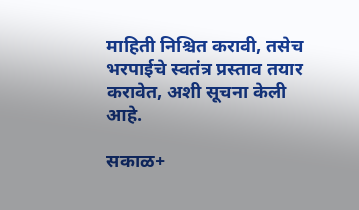माहिती निश्चित करावी, तसेच भरपाईचे स्वतंत्र प्रस्ताव तयार करावेत, अशी सूचना केली आहे.

सकाळ+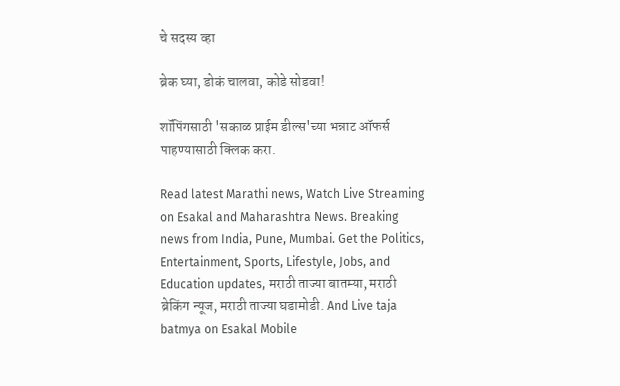चे सदस्य व्हा

ब्रेक घ्या, डोकं चालवा, कोडे सोडवा!

शॉपिंगसाठी 'सकाळ प्राईम डील्स'च्या भन्नाट ऑफर्स पाहण्यासाठी क्लिक करा.

Read latest Marathi news, Watch Live Streaming on Esakal and Maharashtra News. Breaking news from India, Pune, Mumbai. Get the Politics, Entertainment, Sports, Lifestyle, Jobs, and Education updates, मराठी ताज्या बातम्या, मराठी ब्रेकिंग न्यूज, मराठी ताज्या घडामोडी. And Live taja batmya on Esakal Mobile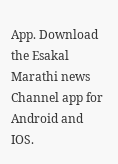App. Download the Esakal Marathi news Channel app for Android and IOS.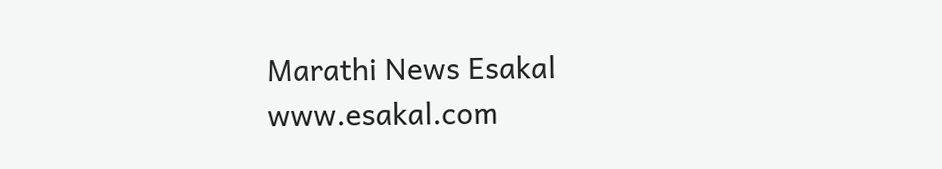Marathi News Esakal
www.esakal.com